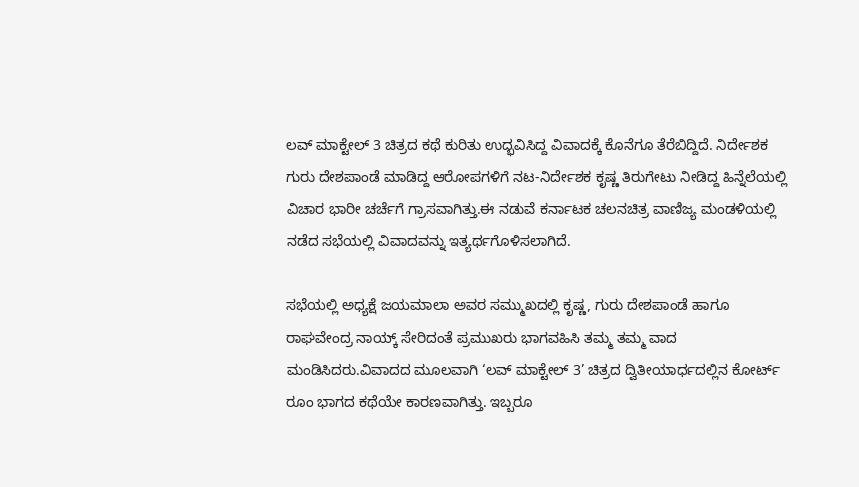ಲವ್ ಮಾಕ್ಟೇಲ್ 3 ಚಿತ್ರದ ಕಥೆ ಕುರಿತು ಉದ್ಭವಿಸಿದ್ದ ವಿವಾದಕ್ಕೆ ಕೊನೆಗೂ ತೆರೆಬಿದ್ದಿದೆ. ನಿರ್ದೇಶಕ ಗುರು ದೇಶಪಾಂಡೆ ಮಾಡಿದ್ದ ಆರೋಪಗಳಿಗೆ ನಟ-ನಿರ್ದೇಶಕ ಕೃಷ್ಣ ತಿರುಗೇಟು ನೀಡಿದ್ದ ಹಿನ್ನೆಲೆಯಲ್ಲಿ ವಿಚಾರ ಭಾರೀ ಚರ್ಚೆಗೆ ಗ್ರಾಸವಾಗಿತ್ತು.ಈ ನಡುವೆ ಕರ್ನಾಟಕ ಚಲನಚಿತ್ರ ವಾಣಿಜ್ಯ ಮಂಡಳಿಯಲ್ಲಿ ನಡೆದ ಸಭೆಯಲ್ಲಿ ವಿವಾದವನ್ನು ಇತ್ಯರ್ಥಗೊಳಿಸಲಾಗಿದೆ.

ಸಭೆಯಲ್ಲಿ ಅಧ್ಯಕ್ಷೆ ಜಯಮಾಲಾ ಅವರ ಸಮ್ಮುಖದಲ್ಲಿ ಕೃಷ್ಣ, ಗುರು ದೇಶಪಾಂಡೆ ಹಾಗೂ ರಾಘವೇಂದ್ರ ನಾಯ್ಕ್ ಸೇರಿದಂತೆ ಪ್ರಮುಖರು ಭಾಗವಹಿಸಿ ತಮ್ಮ ತಮ್ಮ ವಾದ ಮಂಡಿಸಿದರು.ವಿವಾದದ ಮೂಲವಾಗಿ ‘ಲವ್ ಮಾಕ್ಟೇಲ್ 3’ ಚಿತ್ರದ ದ್ವಿತೀಯಾರ್ಧದಲ್ಲಿನ ಕೋರ್ಟ್ ರೂಂ ಭಾಗದ ಕಥೆಯೇ ಕಾರಣವಾಗಿತ್ತು. ಇಬ್ಬರೂ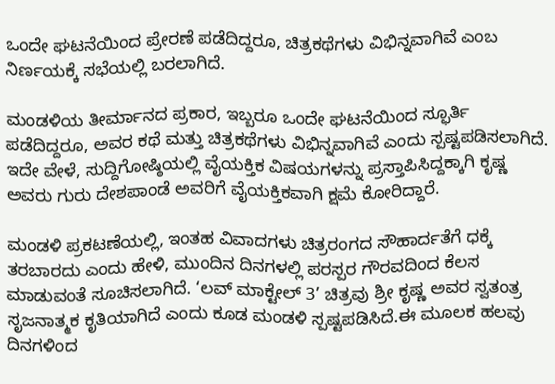ಒಂದೇ ಘಟನೆಯಿಂದ ಪ್ರೇರಣೆ ಪಡೆದಿದ್ದರೂ, ಚಿತ್ರಕಥೆಗಳು ವಿಭಿನ್ನವಾಗಿವೆ ಎಂಬ ನಿರ್ಣಯಕ್ಕೆ ಸಭೆಯಲ್ಲಿ ಬರಲಾಗಿದೆ.

ಮಂಡಳಿಯ ತೀರ್ಮಾನದ ಪ್ರಕಾರ, ಇಬ್ಬರೂ ಒಂದೇ ಘಟನೆಯಿಂದ ಸ್ಫೂರ್ತಿ ಪಡೆದಿದ್ದರೂ, ಅವರ ಕಥೆ ಮತ್ತು ಚಿತ್ರಕಥೆಗಳು ವಿಭಿನ್ನವಾಗಿವೆ ಎಂದು ಸ್ಪಷ್ಟಪಡಿಸಲಾಗಿದೆ. ಇದೇ ವೇಳೆ, ಸುದ್ದಿಗೋಷ್ಠಿಯಲ್ಲಿ ವೈಯಕ್ತಿಕ ವಿಷಯಗಳನ್ನು ಪ್ರಸ್ತಾಪಿಸಿದ್ದಕ್ಕಾಗಿ ಕೃಷ್ಣ ಅವರು ಗುರು ದೇಶಪಾಂಡೆ ಅವರಿಗೆ ವೈಯಕ್ತಿಕವಾಗಿ ಕ್ಷಮೆ ಕೋರಿದ್ದಾರೆ.

ಮಂಡಳಿ ಪ್ರಕಟಣೆಯಲ್ಲಿ, ಇಂತಹ ವಿವಾದಗಳು ಚಿತ್ರರಂಗದ ಸೌಹಾರ್ದತೆಗೆ ಧಕ್ಕೆ ತರಬಾರದು ಎಂದು ಹೇಳಿ, ಮುಂದಿನ ದಿನಗಳಲ್ಲಿ ಪರಸ್ಪರ ಗೌರವದಿಂದ ಕೆಲಸ ಮಾಡುವಂತೆ ಸೂಚಿಸಲಾಗಿದೆ. ‘ಲವ್ ಮಾಕ್ಟೇಲ್ 3’ ಚಿತ್ರವು ಶ್ರೀ ಕೃಷ್ಣ ಅವರ ಸ್ವತಂತ್ರ ಸೃಜನಾತ್ಮಕ ಕೃತಿಯಾಗಿದೆ ಎಂದು ಕೂಡ ಮಂಡಳಿ ಸ್ಪಷ್ಟಪಡಿಸಿದೆ.ಈ ಮೂಲಕ ಹಲವು ದಿನಗಳಿಂದ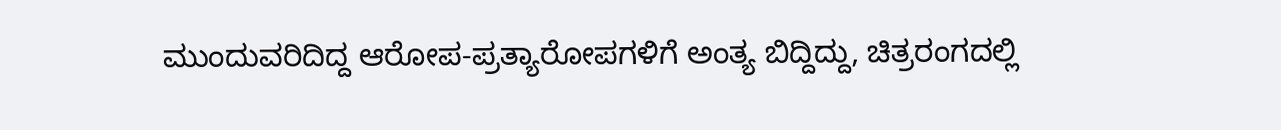ಮುಂದುವರಿದಿದ್ದ ಆರೋಪ-ಪ್ರತ್ಯಾರೋಪಗಳಿಗೆ ಅಂತ್ಯ ಬಿದ್ದಿದ್ದು, ಚಿತ್ರರಂಗದಲ್ಲಿ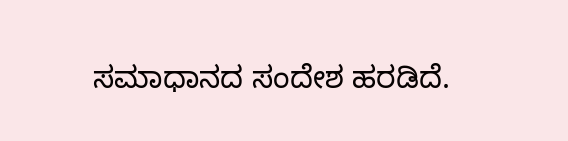ಸಮಾಧಾನದ ಸಂದೇಶ ಹರಡಿದೆ.